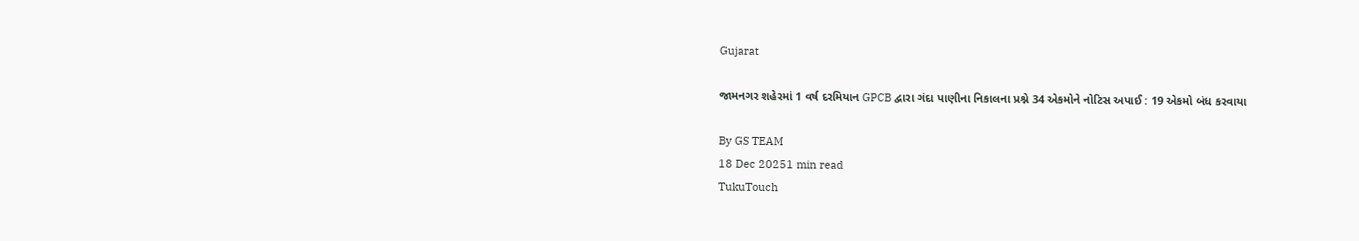Gujarat

જામનગર શહેરમાં 1 વર્ષ દરમિયાન GPCB દ્વારા ગંદા પાણીના નિકાલના પ્રશ્ને 34 એકમોને નોટિસ અપાઈ : 19 એકમો બંધ કરવાયા

By GS TEAM
18 Dec 20251 min read
TukuTouch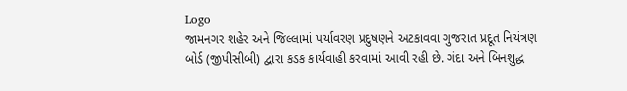Logo
જામનગર શહેર અને જિલ્લામાં પર્યાવરણ પ્રદુષણને અટકાવવા ગુજરાત પ્રદૂત નિયંત્રણ બોર્ડ (જીપીસીબી) દ્વારા કડક કાર્યવાહી કરવામાં આવી રહી છે. ગંદા અને બિનશુદ્ધ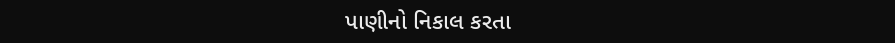પાણીનો નિકાલ કરતા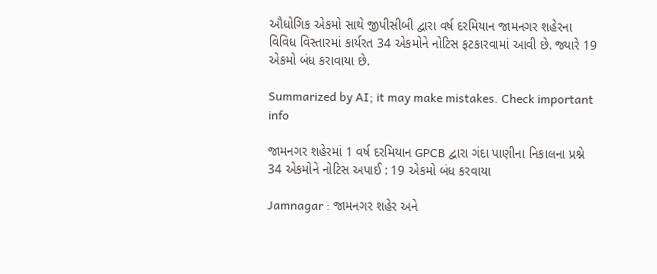ઔધોગિક એકમો સાથે જીપીસીબી દ્વારા વર્ષ દરમિયાન જામનગર શહેરના વિવિધ વિસ્તારમાં કાર્યરત 34 એકમોને નોટિસ ફટકારવામાં આવી છે. જ્યારે 19 એકમો બંધ કરાવાયા છે.

Summarized by AI; it may make mistakes. Check important info

જામનગર શહેરમાં 1 વર્ષ દરમિયાન GPCB દ્વારા ગંદા પાણીના નિકાલના પ્રશ્ને 34 એકમોને નોટિસ અપાઈ : 19 એકમો બંધ કરવાયા

Jamnagar : જામનગર શહેર અને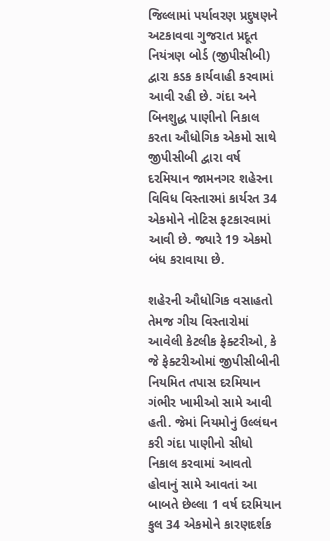જિલ્લામાં પર્યાવરણ પ્રદુષણને અટકાવવા ગુજરાત પ્રદૂત નિયંત્રણ બોર્ડ (જીપીસીબી) દ્વારા કડક કાર્યવાહી કરવામાં આવી રહી છે. ગંદા અને બિનશુદ્ધ પાણીનો નિકાલ કરતા ઔધોગિક એકમો સાથે જીપીસીબી દ્વારા વર્ષ દરમિયાન જામનગર શહેરના વિવિધ વિસ્તારમાં કાર્યરત 34 એકમોને નોટિસ ફટકારવામાં આવી છે. જ્યારે 19 એકમો બંધ કરાવાયા છે.

શહેરની ઔધોગિક વસાહતો તેમજ ગીચ વિસ્તારોમાં આવેલી કેટલીક ફેક્ટરીઓ, કે જે ફેક્ટરીઓમાં જીપીસીબીની નિયમિત તપાસ દરમિયાન ગંભીર ખામીઓ સામે આવી હતી. જેમાં નિયમોનું ઉલ્લંઘન કરી ગંદા પાણીનો સીધો નિકાલ કરવામાં આવતો હોવાનું સામે આવતાં આ બાબતે છેલ્લા 1 વર્ષ દરમિયાન કુલ 34 એકમોને કારણદર્શક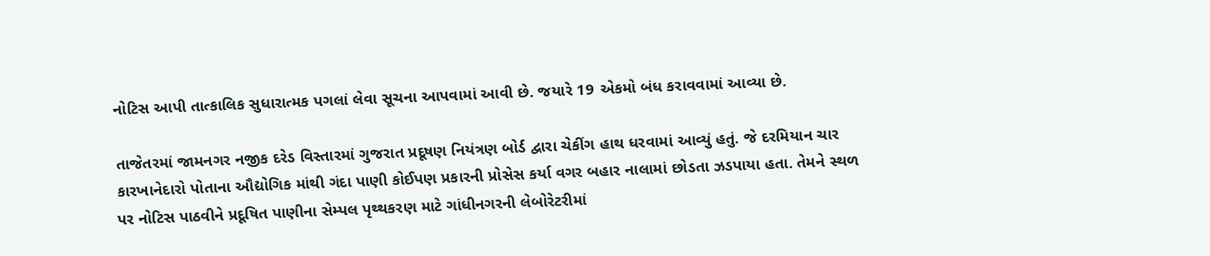નોટિસ આપી તાત્કાલિક સુધારાત્મક પગલાં લેવા સૂચના આપવામાં આવી છે. જયારે 19 એકમો બંધ કરાવવામાં આવ્યા છે.

તાજેતરમાં જામનગર નજીક દરેડ વિસ્તારમાં ગુજરાત પ્રદૂષણ નિયંત્રણ બોર્ડ દ્વારા ચેકીંગ હાથ ધરવામાં આવ્યું હતું. જે દરમિયાન ચાર કારખાનેદારો પોતાના ઔદ્યોગિક માંથી ગંદા પાણી કોઈપણ પ્રકારની પ્રોસેસ કર્યા વગર બહાર નાલામાં છોડતા ઝડપાયા હતા. તેમને સ્થળ પર નોટિસ પાઠવીને પ્રદૂષિત પાણીના સેમ્પલ પૃથ્થકરણ માટે ગાંધીનગરની લેબોરેટરીમાં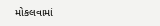મોકલવામાં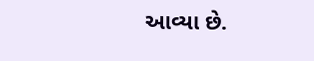આવ્યા છે.